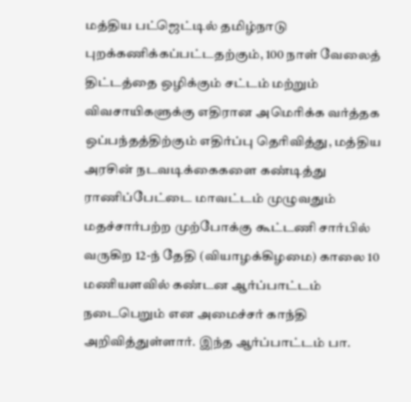மத்திய பட்ஜெட்டில் தமிழ்நாடு புறக்கணிக்கப்பட்டதற்கும், 100 நாள் வேலைத் திட்டத்தை ஒழிக்கும் சட்டம் மற்றும் விவசாயிகளுக்கு எதிரான அமெரிக்க வர்த்தக ஒப்பந்தத்திற்கும் எதிர்ப்பு தெரிவித்து, மத்திய அரசின் நடவடிக்கைகளை கண்டித்து ராணிப்பேட்டை மாவட்டம் முழுவதும் மதச்சார்பற்ற முற்போக்கு கூட்டணி சார்பில் வருகிற 12-ந் தேதி (வியாழக்கிழமை) காலை 10 மணியளவில் கண்டன ஆர்ப்பாட்டம் நடைபெறும் என அமைச்சர் காந்தி அறிவித்துள்ளார். இந்த ஆர்ப்பாட்டம் பா.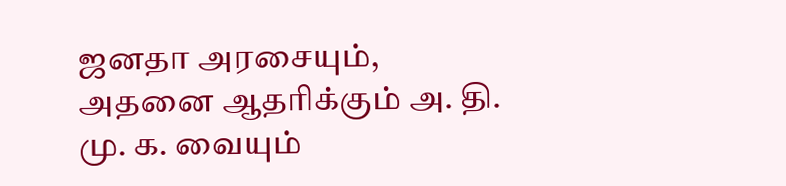ஜனதா அரசையும், அதனை ஆதரிக்கும் அ. தி. மு. க. வையும்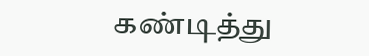கண்டித்து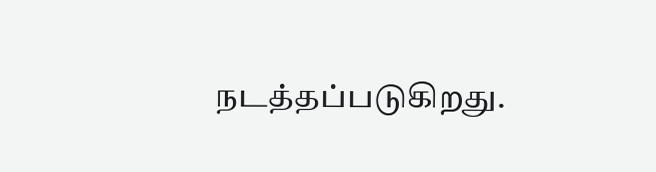நடத்தப்படுகிறது.